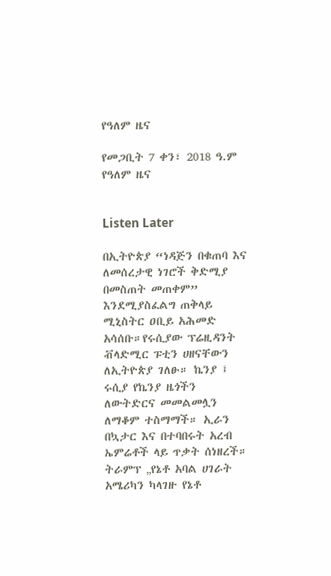የዓለም ዜና

የመጋቢት 7 ቀን፣ 2018 ዓ.ም የዓለም ዜና


Listen Later

በኢትዮጵያ “ነዳጅን በቁጠባ እና ለመሰረታዊ ነገሮች ቅድሚያ በመስጠት መጠቀም” እንደሚያስፈልግ ጠቅላይ ሚኒስትር ዐቢይ አሕመድ አሳሰቡ።የሩሲያው ፕሬዚዳንት ቭላድሚር ፑቲን ሀዘናቸውን ለኢትዮጵያ ገለፁ። ኬንያ ፤ ሩሲያ የኬንያ ዜጎችን ለውትድርና መመልመሏን ለማቆም ተስማማች። ኢራን በኳታር እና በተባበሩት አረብ ኤምሬቶች ላይ ጥቃት ሰነዘረች። ትራምፕ „የኔቶ አባል ሀገራት አሜሪካን ካላገዙ የኔቶ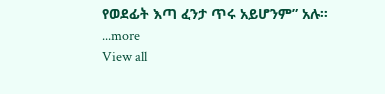የወደፊት እጣ ፈንታ ጥሩ አይሆንም” አሉ።
...more
View all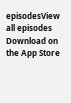episodesView all episodes
Download on the App Store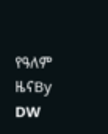የዓለም ዜናBy DW